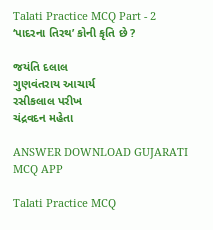Talati Practice MCQ Part - 2
‘પાદરના તિરથ’ કોની કૃતિ છે ?

જયંતિ દલાલ
ગુણવંતરાય આચાર્ય
રસીકલાલ પરીખ
ચંદ્રવદન મહેતા

ANSWER DOWNLOAD GUJARATI MCQ APP

Talati Practice MCQ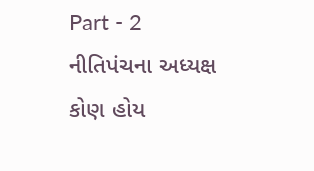Part - 2
નીતિપંચના અધ્યક્ષ કોણ હોય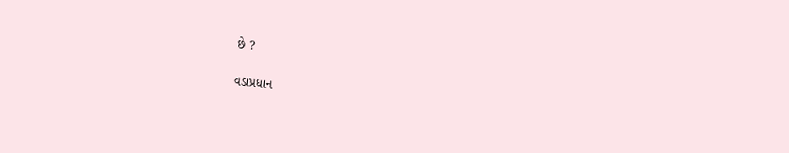છે ?

વડાપ્રધાન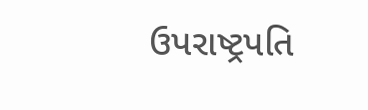ઉપરાષ્ટ્રપતિ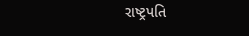રાષ્ટ્રપતિ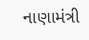નાણામંત્રી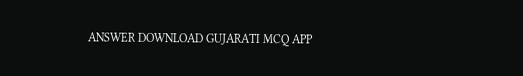ANSWER DOWNLOAD GUJARATI MCQ APP